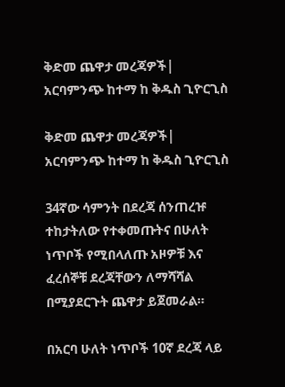ቅድመ ጨዋታ መረጃዎች| አርባምንጭ ከተማ ከ ቅዱስ ጊዮርጊስ

ቅድመ ጨዋታ መረጃዎች| አርባምንጭ ከተማ ከ ቅዱስ ጊዮርጊስ

34ኛው ሳምንት በደረጃ ሰንጠረዡ ተከታትለው የተቀመጡትና በሁለት ነጥቦች የሚበላለጡ አዞዎቹ እና ፈረሰኞቹ ደረጃቸውን ለማሻሻል በሚያደርጉት ጨዋታ ይጀመራል።

በአርባ ሁለት ነጥቦች 10ኛ ደረጃ ላይ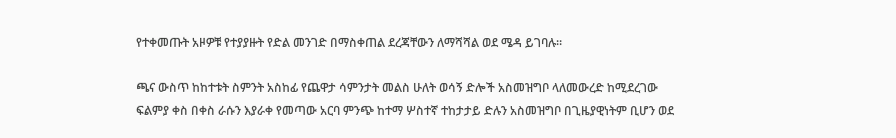የተቀመጡት አዞዎቹ የተያያዙት የድል መንገድ በማስቀጠል ደረጃቸውን ለማሻሻል ወደ ሜዳ ይገባሉ።

ጫና ውስጥ ከከተቱት ስምንት አስከፊ የጨዋታ ሳምንታት መልስ ሁለት ወሳኝ ድሎች አስመዝግቦ ላለመውረድ ከሚደረገው ፍልምያ ቀስ በቀስ ራሱን እያራቀ የመጣው አርባ ምንጭ ከተማ ሦስተኛ ተከታታይ ድሉን አስመዝግቦ በጊዜያዊነትም ቢሆን ወደ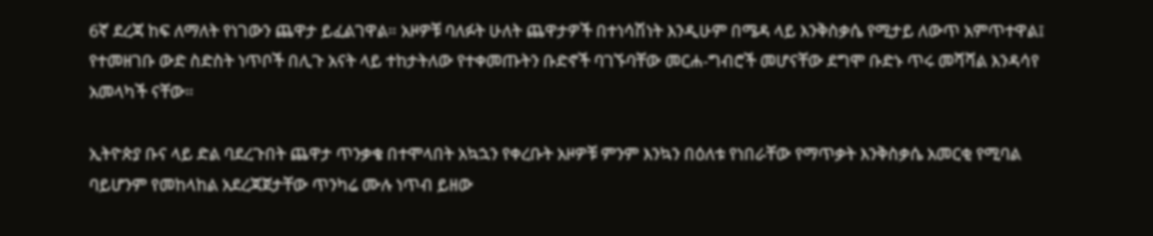6ኛ ደረጃ ከፍ ለማለት የነገውን ጨዋታ ይፈልገዋል። አዞዎቹ ባለፉት ሁለት ጨዋታዎች በተነሳሽነት እንዲሁም በሜዳ ላይ እንቅስቃሴ የሚታይ ለውጥ አምጥተዋል፤ የተመዘገቡ ውድ ስድስት ነጥቦች በሊጉ አናት ላይ ተከታትለው የተቀመጡትን ቡድኖች ባገኙባቸው መርሐ-ግብሮች መሆናቸው ደግሞ ቡድኑ ጥሩ መሻሻል እንዳሳየ አመላካች ናቸው።

ኢትዮጵያ ቡና ላይ ድል ባደረጉበት ጨዋታ ጥንቃቄ በተሞላበት አኳኋን የቀረቡት አዞዎቹ ምንም እንኳን በዕለቱ የነበራቸው የማጥቃት እንቅስቃሴ አመርቂ የሚባል ባይሆንም የመከላከል አደረጃጀታቸው ጥንካሬ ሙሉ ነጥብ ይዘው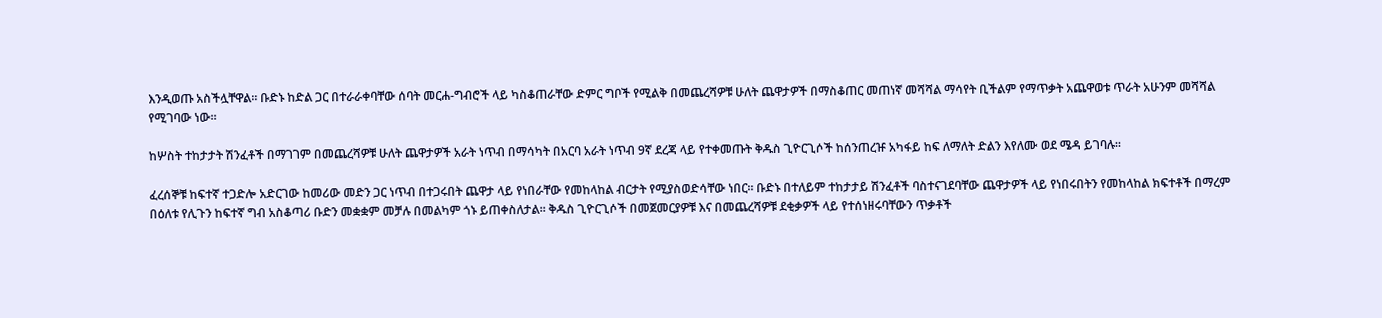እንዲወጡ አስችሏቸዋል። ቡድኑ ከድል ጋር በተራራቀባቸው ሰባት መርሐ-ግብሮች ላይ ካስቆጠራቸው ድምር ግቦች የሚልቅ በመጨረሻዎቹ ሁለት ጨዋታዎች በማስቆጠር መጠነኛ መሻሻል ማሳየት ቢችልም የማጥቃት አጨዋወቱ ጥራት አሁንም መሻሻል የሚገባው ነው።

ከሦስት ተከታታት ሽንፈቶች በማገገም በመጨረሻዎቹ ሁለት ጨዋታዎች አራት ነጥብ በማሳካት በአርባ አራት ነጥብ 9ኛ ደረጃ ላይ የተቀመጡት ቅዱስ ጊዮርጊሶች ከሰንጠረዡ አካፋይ ከፍ ለማለት ድልን እየለሙ ወደ ሜዳ ይገባሉ።

ፈረሰኞቹ ከፍተኛ ተጋድሎ አድርገው ከመሪው መድን ጋር ነጥብ በተጋሩበት ጨዋታ ላይ የነበራቸው የመከላከል ብርታት የሚያስወድሳቸው ነበር። ቡድኑ በተለይም ተከታታይ ሽንፈቶች ባስተናገደባቸው ጨዋታዎች ላይ የነበሩበትን የመከላከል ክፍተቶች በማረም በዕለቱ የሊጉን ከፍተኛ ግብ አስቆጣሪ ቡድን መቋቋም መቻሉ በመልካም ጎኑ ይጠቀስለታል። ቅዱስ ጊዮርጊሶች በመጀመርያዎቹ እና በመጨረሻዎቹ ደቂቃዎች ላይ የተሰነዘሩባቸውን ጥቃቶች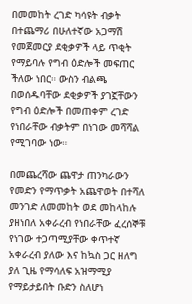በመመከት ረገድ ካሳዩት ብቃት በተጨማሪ በሁለተኛው አጋማሽ የመጀመርያ ደቂቃዎች ላይ ጥቂት የማይባሉ የግብ ዕድሎች መፍጠር ችለው ነበር። ውስን ብልጫ በወሰዱባቸው ደቂቃዎች ያገኟቸውን የግብ ዕድሎች በመጠቀም ረገድ የነበራቸው ብቃትም በነገው መሻሻል የሚገባው ነው።

በመጨረሻው ጨዋታ ጠንካራውን የመድን የማጥቃት አጨዋወት በተሻለ መንገድ ለመመከት ወደ መከላከሉ ያዘነበለ አቀራረብ የነበራቸው ፈረሰኞቹ የነገው ተጋጣሚያቸው ቀጥተኛ አቀራረብ ያለው እና ከኳስ ጋር ዘለግ ያለ ጊዜ የማሳለፍ አዝማሚያ የማይታይበት ቡድን ስለሆነ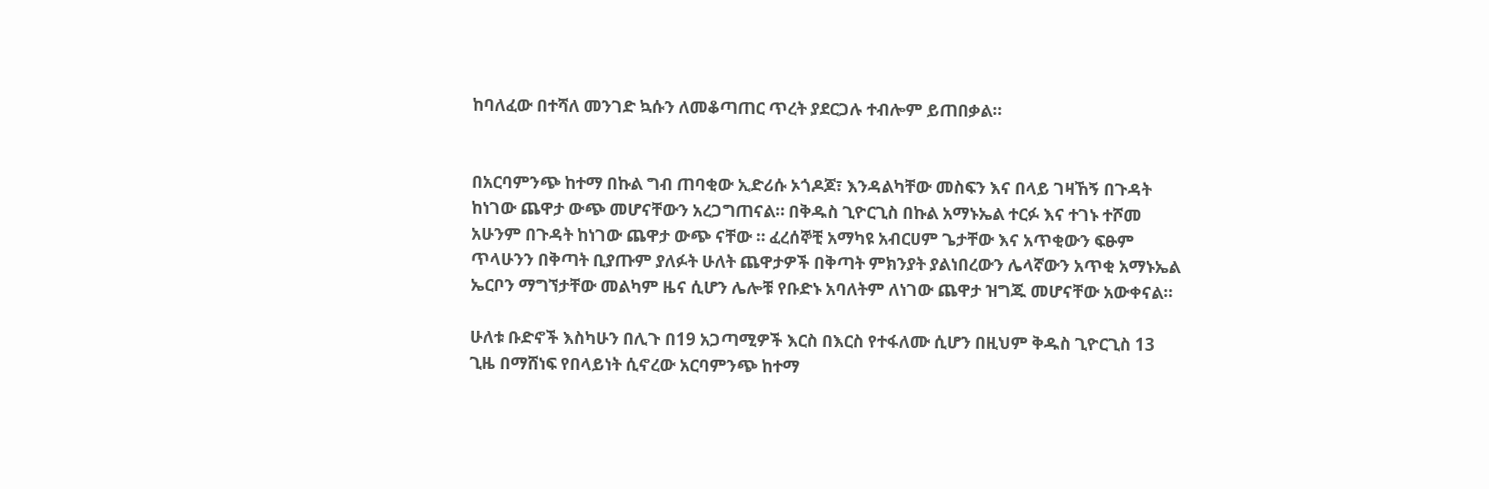ከባለፈው በተሻለ መንገድ ኳሱን ለመቆጣጠር ጥረት ያደርጋሉ ተብሎም ይጠበቃል።


በአርባምንጭ ከተማ በኩል ግብ ጠባቂው ኢድሪሱ ኦጎዶጆ፣ እንዳልካቸው መስፍን እና በላይ ገዛኸኝ በጉዳት ከነገው ጨዋታ ውጭ መሆናቸውን አረጋግጠናል። በቅዱስ ጊዮርጊስ በኩል አማኑኤል ተርፉ እና ተገኑ ተሾመ አሁንም በጉዳት ከነገው ጨዋታ ውጭ ናቸው ። ፈረሰኞቺ አማካዩ አብርሀም ጌታቸው እና አጥቂውን ፍፁም ጥላሁንን በቅጣት ቢያጡም ያለፉት ሁለት ጨዋታዎች በቅጣት ምክንያት ያልነበረውን ሌላኛውን አጥቂ አማኑኤል ኤርቦን ማግኘታቸው መልካም ዜና ሲሆን ሌሎቹ የቡድኑ አባለትም ለነገው ጨዋታ ዝግጁ መሆናቸው አውቀናል።

ሁለቱ ቡድኖች እስካሁን በሊጉ በ19 አጋጣሚዎች እርስ በእርስ የተፋለሙ ሲሆን በዚህም ቅዱስ ጊዮርጊስ 13 ጊዜ በማሸነፍ የበላይነት ሲኖረው አርባምንጭ ከተማ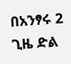በአንፃሩ 2 ጊዜ ድል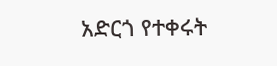አድርጎ የተቀሩት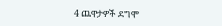4 ጨዋታዎች ደግሞ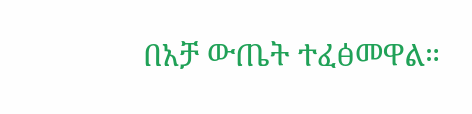በአቻ ውጤት ተፈፅመዋል።